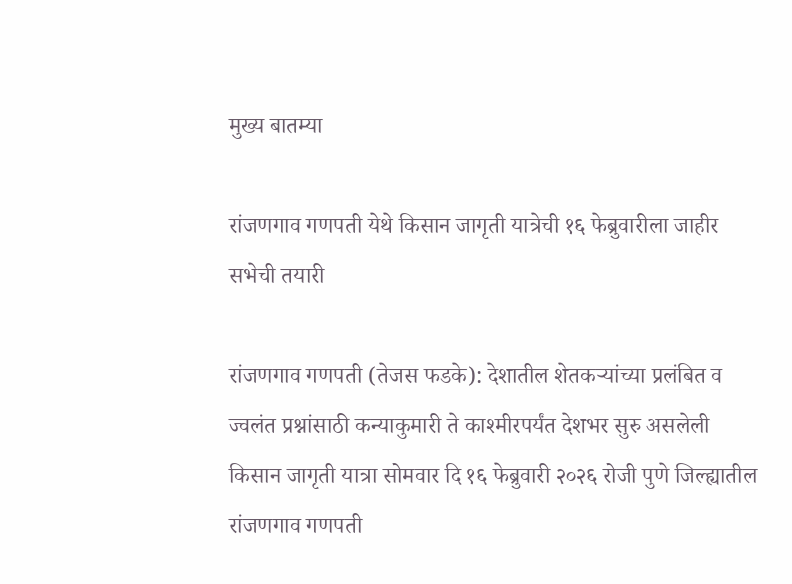मुख्य बातम्या

रांजणगाव गणपती येथे किसान जागृती यात्रेची १६ फेब्रुवारीला जाहीर सभेची तयारी

रांजणगाव गणपती (तेजस फडके): देशातील शेतकऱ्यांच्या प्रलंबित व ज्वलंत प्रश्नांसाठी कन्याकुमारी ते काश्मीरपर्यंत देशभर सुरु असलेली किसान जागृती यात्रा सोमवार दि १६ फेब्रुवारी २०२६ रोजी पुणे जिल्ह्यातील रांजणगाव गणपती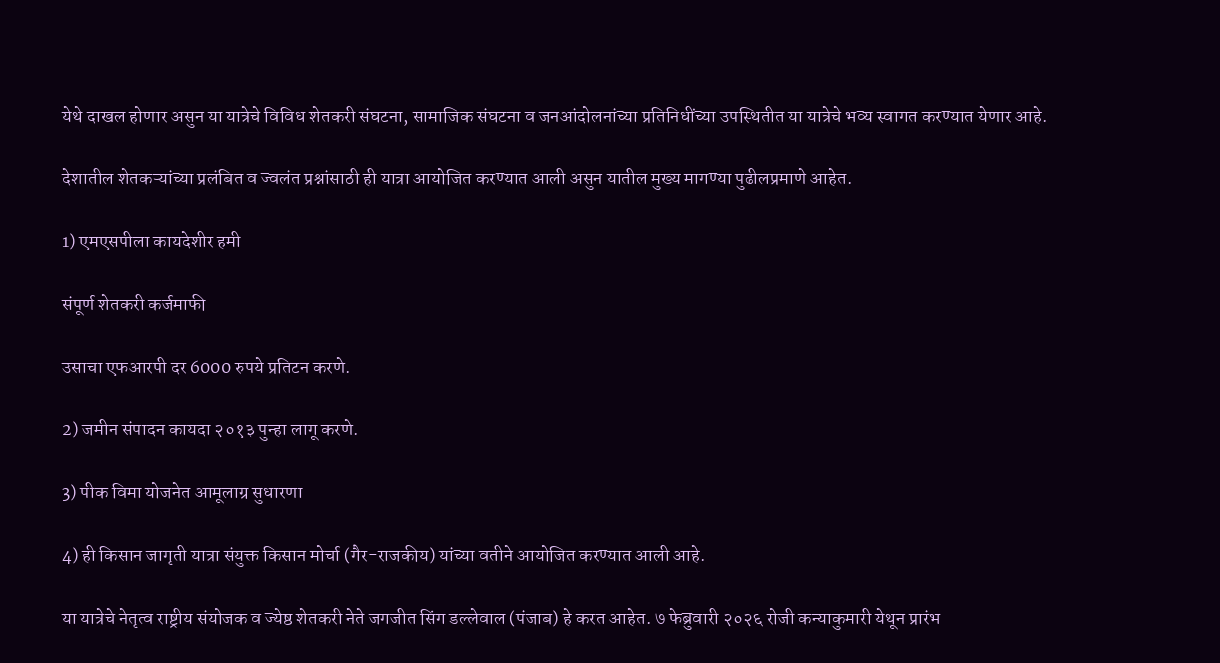येथे दाखल होणार असुन या यात्रेचे विविध शेतकरी संघटना, सामाजिक संघटना व जनआंदोलनांच्या प्रतिनिधींच्या उपस्थितीत या यात्रेचे भव्य स्वागत करण्यात येणार आहे.

देशातील शेतकऱ्यांच्या प्रलंबित व ज्वलंत प्रश्नांसाठी ही यात्रा आयोजित करण्यात आली असुन यातील मुख्य मागण्या पुढीलप्रमाणे आहेत.

1) एमएसपीला कायदेशीर हमी

संपूर्ण शेतकरी कर्जमाफी

उसाचा एफआरपी दर 6000 रुपये प्रतिटन करणे.

2) जमीन संपादन कायदा २०१३ पुन्हा लागू करणे.

3) पीक विमा योजनेत आमूलाग्र सुधारणा

4) ही किसान जागृती यात्रा संयुक्त किसान मोर्चा (गैर-राजकीय) यांच्या वतीने आयोजित करण्यात आली आहे.

या यात्रेचे नेतृत्व राष्ट्रीय संयोजक व ज्येष्ठ शेतकरी नेते जगजीत सिंग डल्लेवाल (पंजाब) हे करत आहेत. ७ फेब्रुवारी २०२६ रोजी कन्याकुमारी येथून प्रारंभ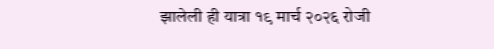झालेली ही यात्रा १९ मार्च २०२६ रोजी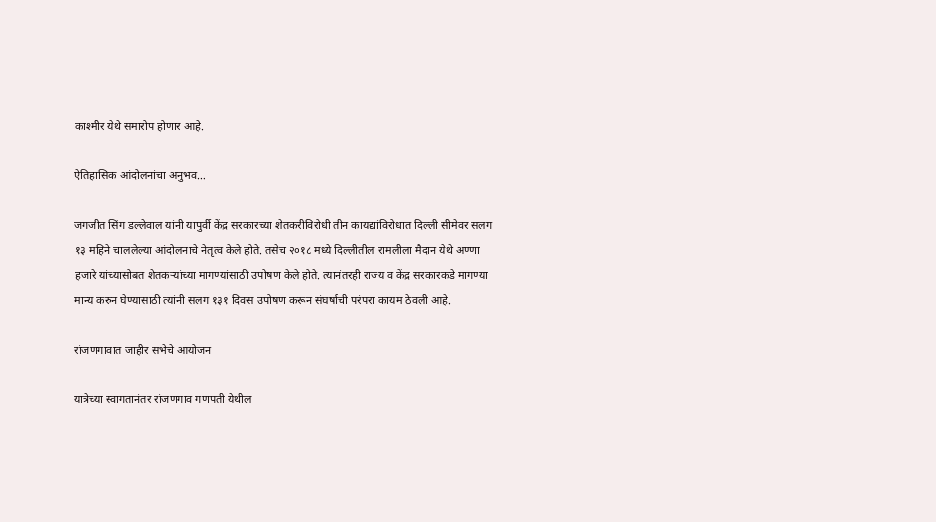काश्मीर येथे समारोप होणार आहे.

ऐतिहासिक आंदोलनांचा अनुभव…

जगजीत सिंग डल्लेवाल यांनी यापुर्वी केंद्र सरकारच्या शेतकरीविरोधी तीन कायद्यांविरोधात दिल्ली सीमेवर सलग १३ महिने चाललेल्या आंदोलनाचे नेतृत्व केले होते. तसेच २०१८ मध्ये दिल्लीतील रामलीला मैदान येथे अण्णा हजारे यांच्यासोबत शेतकऱ्यांच्या मागण्यांसाठी उपोषण केले होते. त्यानंतरही राज्य व केंद्र सरकारकडे मागण्या मान्य करुन घेण्यासाठी त्यांनी सलग १३१ दिवस उपोषण करून संघर्षाची परंपरा कायम ठेवली आहे.

रांजणगावात जाहीर सभेचे आयोजन

यात्रेच्या स्वागतानंतर रांजणगाव गणपती येथील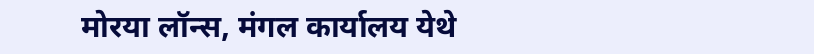मोरया लॉन्स, मंगल कार्यालय येथे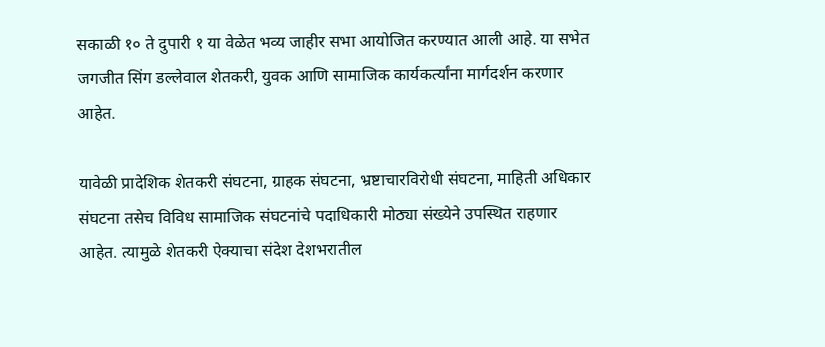सकाळी १० ते दुपारी १ या वेळेत भव्य जाहीर सभा आयोजित करण्यात आली आहे. या सभेत जगजीत सिंग डल्लेवाल शेतकरी, युवक आणि सामाजिक कार्यकर्त्यांना मार्गदर्शन करणार आहेत.

यावेळी प्रादेशिक शेतकरी संघटना, ग्राहक संघटना, भ्रष्टाचारविरोधी संघटना, माहिती अधिकार संघटना तसेच विविध सामाजिक संघटनांचे पदाधिकारी मोठ्या संख्येने उपस्थित राहणार आहेत. त्यामुळे शेतकरी ऐक्याचा संदेश देशभरातील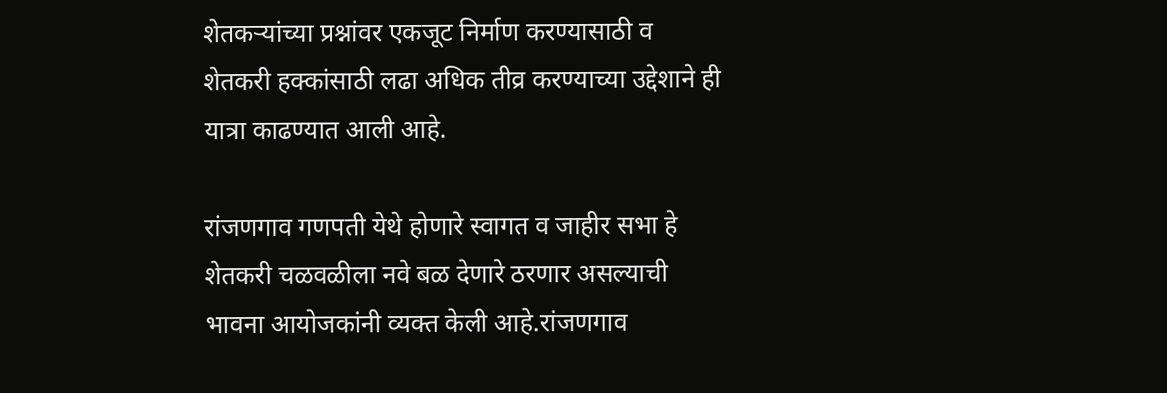शेतकऱ्यांच्या प्रश्नांवर एकजूट निर्माण करण्यासाठी व शेतकरी हक्कांसाठी लढा अधिक तीव्र करण्याच्या उद्देशाने ही यात्रा काढण्यात आली आहे.

रांजणगाव गणपती येथे होणारे स्वागत व जाहीर सभा हे शेतकरी चळवळीला नवे बळ देणारे ठरणार असल्याची भावना आयोजकांनी व्यक्त केली आहे.रांजणगाव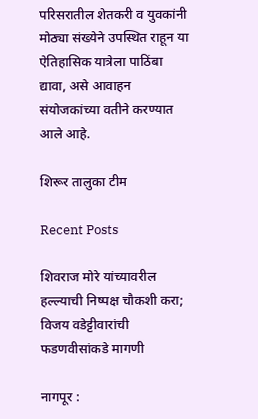परिसरातील शेतकरी व युवकांनी मोठ्या संख्येने उपस्थित राहून या ऐतिहासिक यात्रेला पाठिंबा द्यावा, असे आवाहन संयोजकांच्या वतीने करण्यात आले आहे.

शिरूर तालुका टीम

Recent Posts

शिवराज मोरे यांच्यावरील हल्ल्याची निष्पक्ष चौकशी करा; विजय वडेट्टीवारांची फडणवीसांकडे मागणी

नागपूर :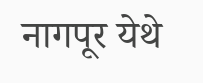नागपूर येथे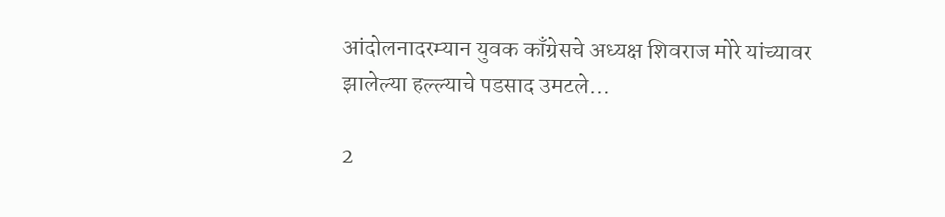आंदोलनादरम्यान युवक काँग्रेसचे अध्यक्ष शिवराज मोरे यांच्यावर झालेल्या हल्ल्याचे पडसाद उमटले…

2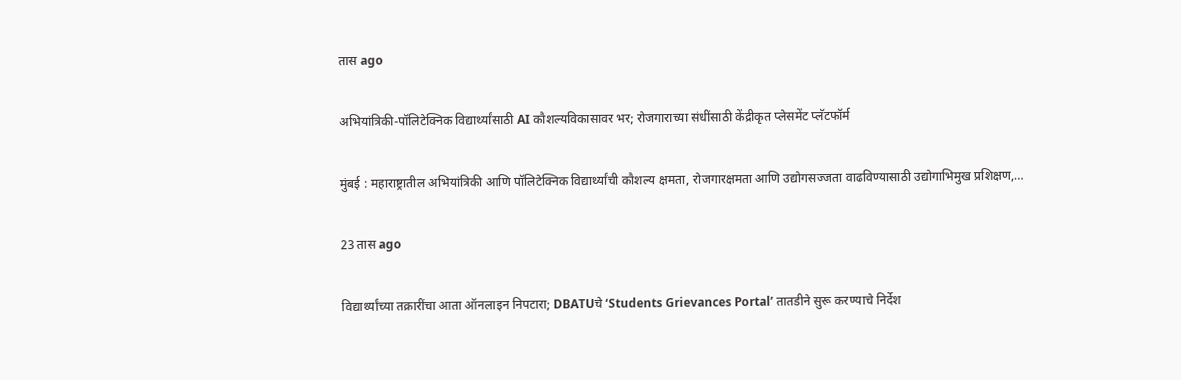तास ago

अभियांत्रिकी-पॉलिटेक्निक विद्यार्थ्यांसाठी AI कौशल्यविकासावर भर; रोजगाराच्या संधींसाठी केंद्रीकृत प्लेसमेंट प्लॅटफॉर्म

मुंबई : महाराष्ट्रातील अभियांत्रिकी आणि पॉलिटेक्निक विद्यार्थ्यांची कौशल्य क्षमता, रोजगारक्षमता आणि उद्योगसज्जता वाढविण्यासाठी उद्योगाभिमुख प्रशिक्षण,…

23 तास ago

विद्यार्थ्यांच्या तक्रारींचा आता ऑनलाइन निपटारा; DBATUचे ‘Students Grievances Portal’ तातडीने सुरू करण्याचे निर्देश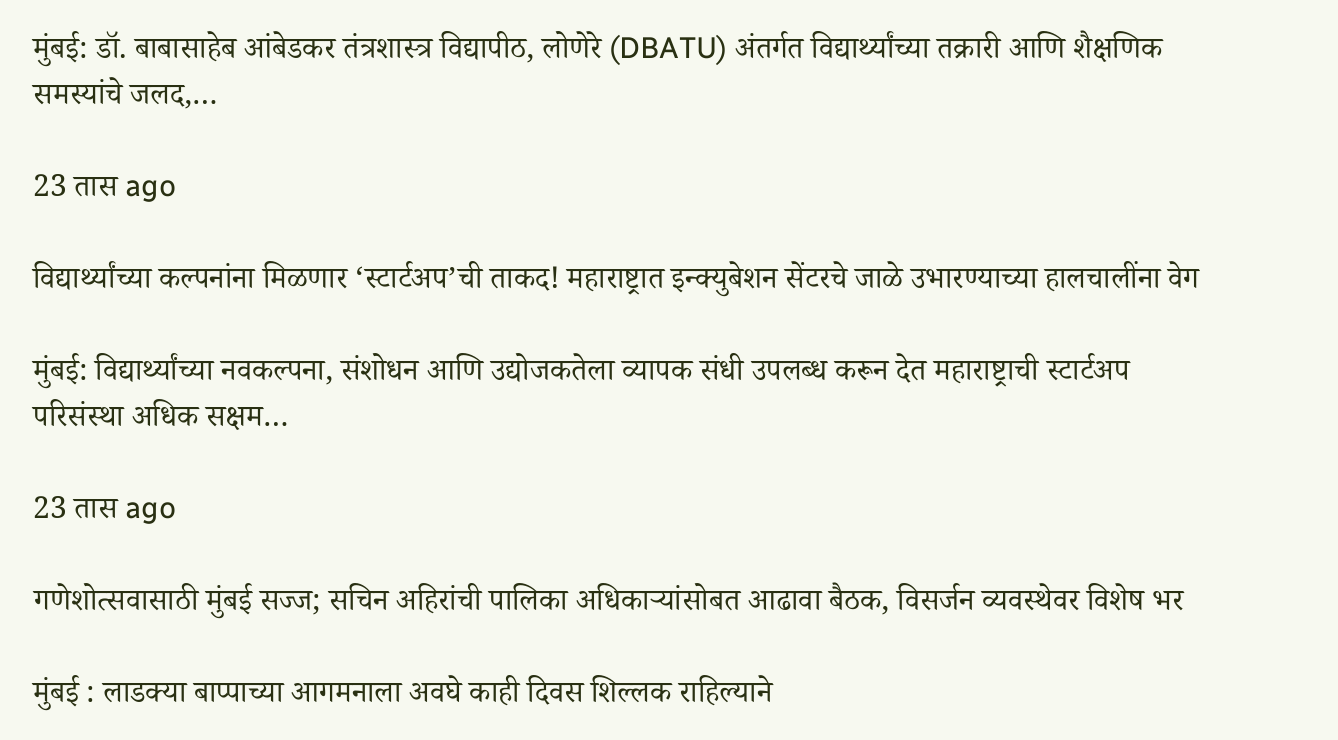मुंबई: डॉ. बाबासाहेब आंबेडकर तंत्रशास्त्र विद्यापीठ, लोणेरे (DBATU) अंतर्गत विद्यार्थ्यांच्या तक्रारी आणि शैक्षणिक समस्यांचे जलद,…

23 तास ago

विद्यार्थ्यांच्या कल्पनांना मिळणार ‘स्टार्टअप’ची ताकद! महाराष्ट्रात इन्क्युबेशन सेंटरचे जाळे उभारण्याच्या हालचालींना वेग

मुंबई: विद्यार्थ्यांच्या नवकल्पना, संशोधन आणि उद्योजकतेला व्यापक संधी उपलब्ध करून देत महाराष्ट्राची स्टार्टअप परिसंस्था अधिक सक्षम…

23 तास ago

गणेशोत्सवासाठी मुंबई सज्ज; सचिन अहिरांची पालिका अधिकाऱ्यांसोबत आढावा बैठक, विसर्जन व्यवस्थेवर विशेष भर

मुंबई : लाडक्या बाप्पाच्या आगमनाला अवघे काही दिवस शिल्लक राहिल्याने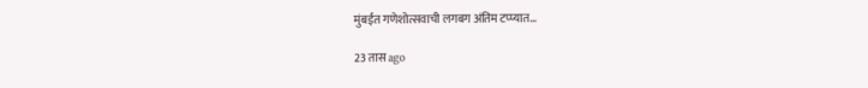मुंबईत गणेशोत्सवाची लगबग अंतिम टप्प्यात…

23 तास ago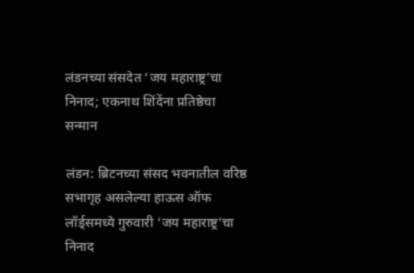लंडनच्या संसदेत ‘जय महाराष्ट्र’चा निनाद; एकनाथ शिंदेंना प्रतिष्ठेचा सन्मान

लंडन: ब्रिटनच्या संसद भवनातील वरिष्ठ सभागृह असलेल्या हाऊस ऑफ लॉर्ड्समध्ये गुरुवारी ‘जय महाराष्ट्र’चा निनाद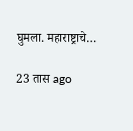घुमला. महाराष्ट्राचे…

23 तास ago